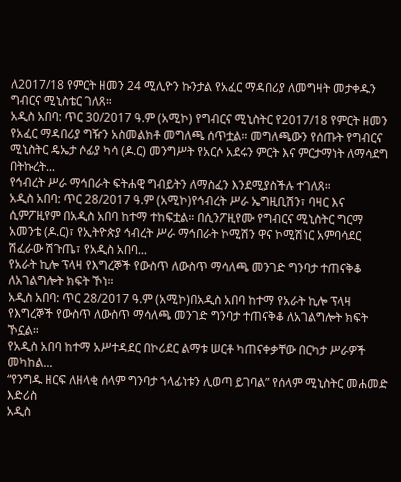ለ2017/18 የምርት ዘመን 24 ሚሊዮን ኩንታል የአፈር ማዳበሪያ ለመግዛት መታቀዱን ግብርና ሚኒስቴር ገለጸ።
አዲስ አበባ: ጥር 30/2017 ዓ.ም (አሚኮ) የግብርና ሚኒስትር የ2017/18 የምርት ዘመን የአፈር ማዳበሪያ ግዥን አስመልክቶ መግለጫ ሰጥቷል። መግለጫውን የሰጡት የግብርና ሚኒስትር ዴኤታ ሶፊያ ካሳ (ዶ.ር) መንግሥት የአርሶ አደሩን ምርት እና ምርታማነት ለማሳደግ በትኩረት...
የኅብረት ሥራ ማኅበራት ፍትሐዊ ግብይትን ለማስፈን እንደሚያስችሉ ተገለጸ።
አዲስ አበባ: ጥር 28/2017 ዓ.ም (አሚኮ)የኅብረት ሥራ ኤግዚቢሽን፣ ባዛር እና ሲምፖዚየም በአዲስ አበባ ከተማ ተከፍቷል። በሲንፖዚየሙ የግብርና ሚኒስትር ግርማ አመንቴ (ዶ.ር)፣ የኢትዮጵያ ኅብረት ሥራ ማኅበራት ኮሚሽን ዋና ኮሚሽነር አምባሳደር ሽፈራው ሽጉጤ፣ የአዲስ አበባ...
የአራት ኪሎ ፕላዛ የእግረኞች የውስጥ ለውስጥ ማሳለጫ መንገድ ግንባታ ተጠናቅቆ ለአገልግሎት ክፍት ኾነ።
አዲስ አበባ: ጥር 28/2017 ዓ.ም (አሚኮ)በአዲስ አበባ ከተማ የአራት ኪሎ ፕላዛ የእግረኞች የውስጥ ለውስጥ ማሳለጫ መንገድ ግንባታ ተጠናቅቆ ለአገልግሎት ክፍት ኾኗል።
የአዲስ አበባ ከተማ አሥተዳደር በኮሪደር ልማቱ ሠርቶ ካጠናቀቃቸው በርካታ ሥራዎች መካከል...
“የንግዱ ዘርፍ ለዘላቂ ሰላም ግንባታ ኀላፊነቱን ሊወጣ ይገባል” የሰላም ሚኒስትር መሐመድ እድሪስ
አዲስ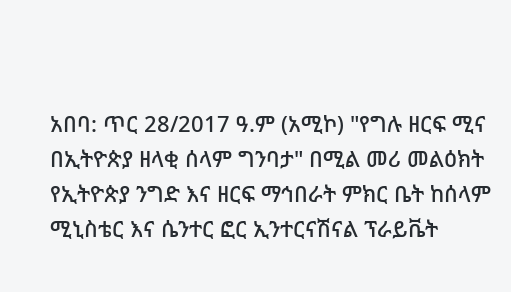አበባ: ጥር 28/2017 ዓ.ም (አሚኮ) "የግሉ ዘርፍ ሚና በኢትዮጵያ ዘላቂ ሰላም ግንባታ" በሚል መሪ መልዕክት የኢትዮጵያ ንግድ እና ዘርፍ ማኅበራት ምክር ቤት ከሰላም ሚኒስቴር እና ሴንተር ፎር ኢንተርናሽናል ፕራይቬት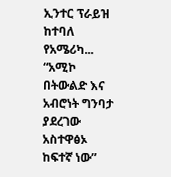ኢንተር ፕራይዝ ከተባለ የአሜሪካ...
“አሚኮ በትውልድ እና አብሮነት ግንባታ ያደረገው አስተዋፅኦ ከፍተኛ ነው”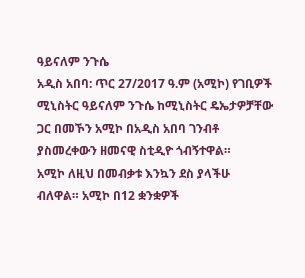ዓይናለም ንጉሴ
አዲስ አበባ: ጥር 27/2017 ዓ.ም (አሚኮ) የገቢዎች ሚኒስትር ዓይናለም ንጉሴ ከሚኒስትር ዴኤታዎቻቸው ጋር በመኾን አሚኮ በአዲስ አበባ ገንብቶ ያስመረቀውን ዘመናዊ ስቲዲዮ ጎብኝተዋል።
አሚኮ ለዚህ በመብቃቱ እንኳን ደስ ያላችሁ ብለዋል። አሚኮ በ12 ቋንቋዎች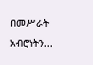በመሥራት አብሮነትን...